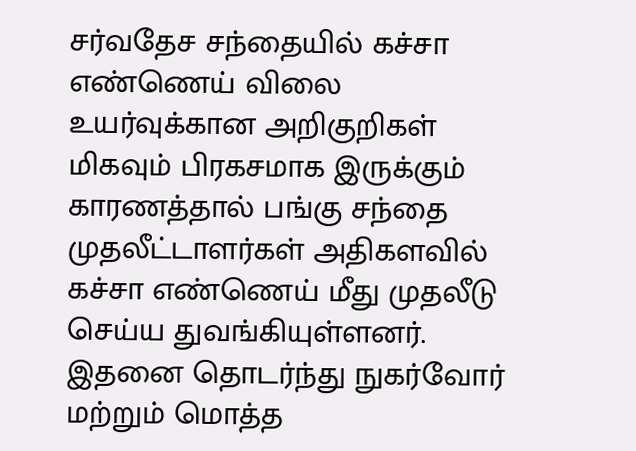சர்வதேச சந்தையில் கச்சா எண்ணெய் விலை உயர்வுக்கான அறிகுறிகள் மிகவும் பிரகசமாக இருக்கும் காரணத்தால் பங்கு சந்தை முதலீட்டாளர்கள் அதிகளவில் கச்சா எண்ணெய் மீது முதலீடு செய்ய துவங்கியுள்ளனர்.
இதனை தொடர்ந்து நுகர்வோர் மற்றும் மொத்த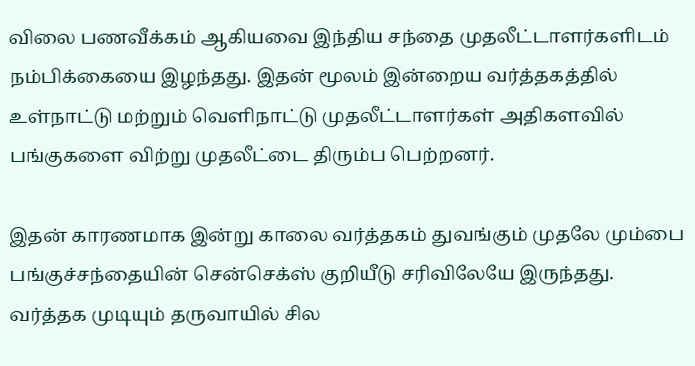விலை பணவீக்கம் ஆகியவை இந்திய சந்தை முதலீட்டாளர்களிடம் நம்பிக்கையை இழந்தது. இதன் மூலம் இன்றைய வர்த்தகத்தில் உள்நாட்டு மற்றும் வெளிநாட்டு முதலீட்டாளர்கள் அதிகளவில் பங்குகளை விற்று முதலீட்டை திரும்ப பெற்றனர்.

இதன் காரணமாக இன்று காலை வர்த்தகம் துவங்கும் முதலே மும்பை பங்குச்சந்தையின் சென்செக்ஸ் குறியீடு சரிவிலேயே இருந்தது. வர்த்தக முடியும் தருவாயில் சில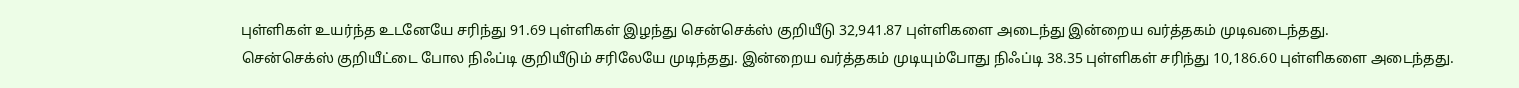புள்ளிகள் உயர்ந்த உடனேயே சரிந்து 91.69 புள்ளிகள் இழந்து சென்செக்ஸ் குறியீடு 32,941.87 புள்ளிகளை அடைந்து இன்றைய வர்த்தகம் முடிவடைந்தது.
சென்செக்ஸ் குறியீட்டை போல நிஃப்டி குறியீடும் சரிலேயே முடிந்தது. இன்றைய வர்த்தகம் முடியும்போது நிஃப்டி 38.35 புள்ளிகள் சரிந்து 10,186.60 புள்ளிகளை அடைந்தது.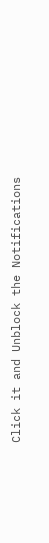Click it and Unblock the Notifications